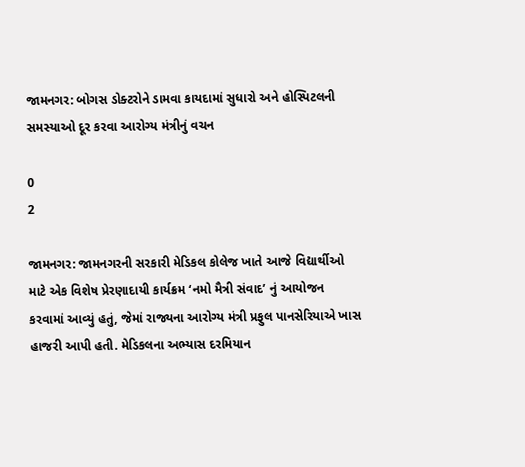જામનગર: બોગસ ડોક્ટરોને ડામવા કાયદામાં સુધારો અને હોસ્પિટલની સમસ્યાઓ દૂર કરવા આરોગ્ય મંત્રીનું વચન

0
2

જામનગર: જામનગરની સરકારી મેડિકલ કોલેજ ખાતે આજે વિદ્યાર્થીઓ માટે એક વિશેષ પ્રેરણાદાયી કાર્યક્રમ ‘નમો મૈત્રી સંવાદ’ નું આયોજન કરવામાં આવ્યું હતું, જેમાં રાજ્યના આરોગ્ય મંત્રી પ્રફુલ પાનસેરિયાએ ખાસ હાજરી આપી હતી. મેડિકલના અભ્યાસ દરમિયાન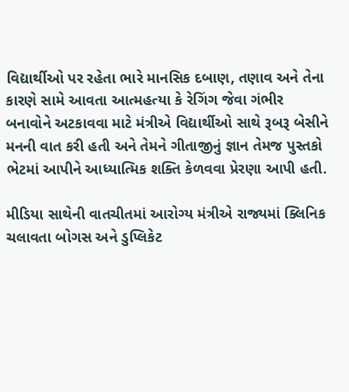વિદ્યાર્થીઓ પર રહેતા ભારે માનસિક દબાણ, તણાવ અને તેના કારણે સામે આવતા આત્મહત્યા કે રેગિંગ જેવા ગંભીર બનાવોને અટકાવવા માટે મંત્રીએ વિદ્યાર્થીઓ સાથે રૂબરૂ બેસીને મનની વાત કરી હતી અને તેમને ગીતાજીનું જ્ઞાન તેમજ પુસ્તકો ભેટમાં આપીને આધ્યાત્મિક શક્તિ કેળવવા પ્રેરણા આપી હતી.

મીડિયા સાથેની વાતચીતમાં આરોગ્ય મંત્રીએ રાજ્યમાં ક્લિનિક ચલાવતા બોગસ અને ડુપ્લિકેટ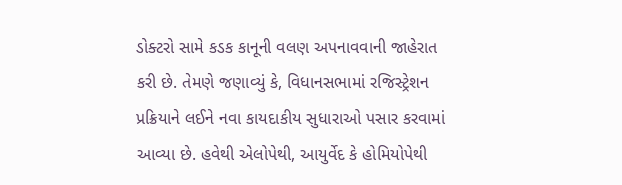ડોક્ટરો સામે કડક કાનૂની વલણ અપનાવવાની જાહેરાત કરી છે. તેમણે જણાવ્યું કે, વિધાનસભામાં રજિસ્ટ્રેશન પ્રક્રિયાને લઈને નવા કાયદાકીય સુધારાઓ પસાર કરવામાં આવ્યા છે. હવેથી એલોપેથી, આયુર્વેદ કે હોમિયોપેથી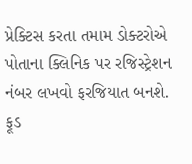પ્રેક્ટિસ કરતા તમામ ડોક્ટરોએ પોતાના ક્લિનિક પર રજિસ્ટ્રેશન નંબર લખવો ફરજિયાત બનશે. ફૂડ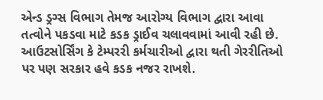એન્ડ ડ્રગ્સ વિભાગ તેમજ આરોગ્ય વિભાગ દ્વારા આવા તત્વોને પકડવા માટે કડક ડ્રાઈવ ચલાવવામાં આવી રહી છે. આઉટસોર્સિંગ કે ટેમ્પરરી કર્મચારીઓ દ્વારા થતી ગેરરીતિઓ પર પણ સરકાર હવે કડક નજર રાખશે.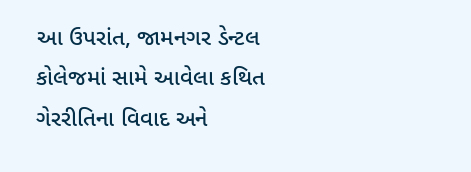આ ઉપરાંત, જામનગર ડેન્ટલ કોલેજમાં સામે આવેલા કથિત ગેરરીતિના વિવાદ અને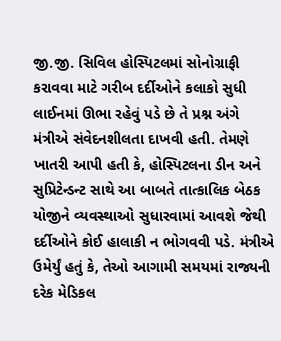જી.જી. સિવિલ હોસ્પિટલમાં સોનોગ્રાફી કરાવવા માટે ગરીબ દર્દીઓને કલાકો સુધી લાઈનમાં ઊભા રહેવું પડે છે તે પ્રશ્ન અંગે મંત્રીએ સંવેદનશીલતા દાખવી હતી. તેમણે ખાતરી આપી હતી કે, હોસ્પિટલના ડીન અને સુપ્રિટેન્ડન્ટ સાથે આ બાબતે તાત્કાલિક બેઠક યોજીને વ્યવસ્થાઓ સુધારવામાં આવશે જેથી દર્દીઓને કોઈ હાલાકી ન ભોગવવી પડે. મંત્રીએ ઉમેર્યું હતું કે, તેઓ આગામી સમયમાં રાજ્યની દરેક મેડિકલ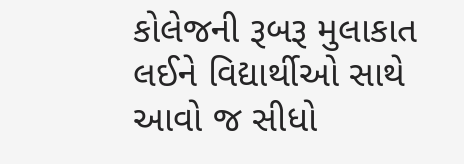કોલેજની રૂબરૂ મુલાકાત લઈને વિદ્યાર્થીઓ સાથે આવો જ સીધો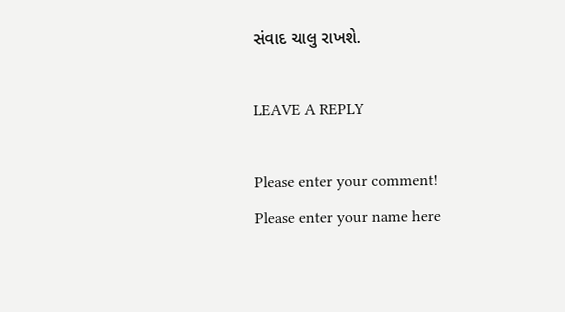સંવાદ ચાલુ રાખશે.

LEAVE A REPLY

Please enter your comment!
Please enter your name here